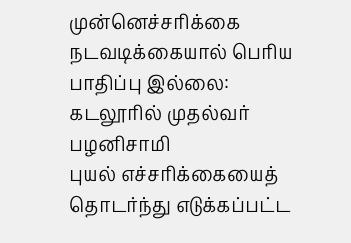முன்னெச்சரிக்கை நடவடிக்கையால் பெரிய பாதிப்பு இல்லை: கடலூரில் முதல்வர் பழனிசாமி
புயல் எச்சரிக்கையைத் தொடர்ந்து எடுக்கப்பட்ட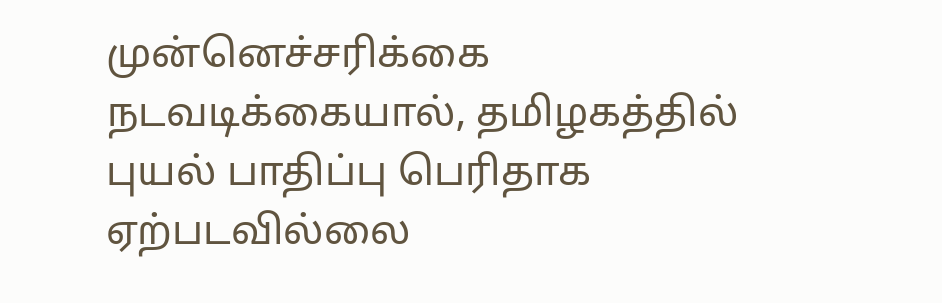முன்னெச்சரிக்கை நடவடிக்கையால், தமிழகத்தில் புயல் பாதிப்பு பெரிதாக ஏற்படவில்லை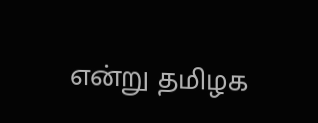என்று தமிழக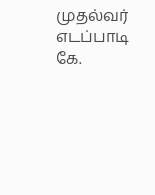முதல்வர் எடப்பாடி கே.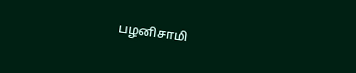பழனிசாமி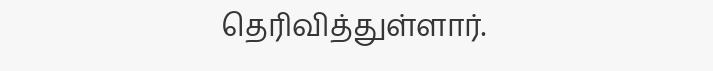தெரிவித்துள்ளார்.